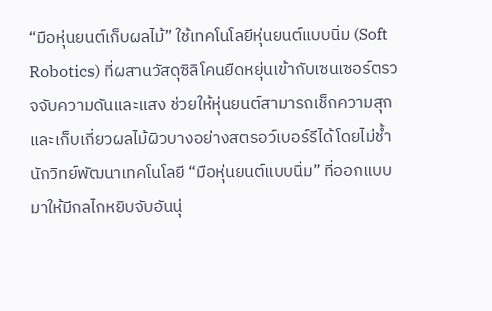“มือหุ่นยนต์เก็บผลไม้” ใช้เทคโนโลยีหุ่นยนต์แบบนิ่ม (Soft Robotics) ที่ผสานวัสดุซิลิโคนยืดหยุ่นเข้ากับเซนเซอร์ตรวจจับความดันและแสง ช่วยให้หุ่นยนต์สามารถเช็กความสุกและเก็บเกี่ยวผลไม้ผิวบางอย่างสตรอว์เบอร์รีได้โดยไม่ช้ำ
นักวิทย์พัฒนาเทคโนโลยี “มือหุ่นยนต์แบบนิ่ม” ที่ออกแบบมาให้มีกลไกหยิบจับอันนุ่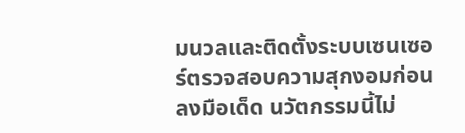มนวลและติดตั้งระบบเซนเซอร์ตรวจสอบความสุกงอมก่อนลงมือเด็ด นวัตกรรมนี้ไม่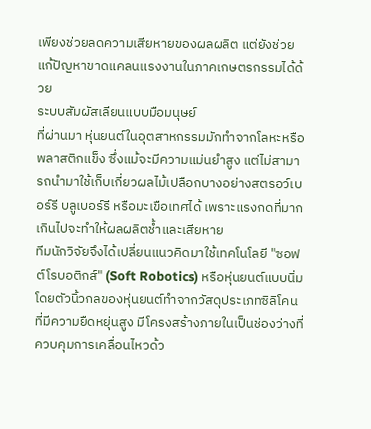เพียงช่วยลดความเสียหายของผลผลิต แต่ยังช่วยแก้ปัญหาขาดแคลนแรงงานในภาคเกษตรกรรมได้ด้วย
ระบบสัมผัสเลียนแบบมือมนุษย์
ที่ผ่านมา หุ่นยนต์ในอุตสาหกรรมมักทำจากโลหะหรือพลาสติกแข็ง ซึ่งแม้จะมีความแม่นยำสูง แต่ไม่สามารถนำมาใช้เก็บเกี่ยวผลไม้เปลือกบางอย่างสตรอว์เบอร์รี บลูเบอร์รี หรือมะเขือเทศได้ เพราะแรงกดที่มากเกินไปจะทำให้ผลผลิตช้ำและเสียหาย
ทีมนักวิจัยจึงได้เปลี่ยนแนวคิดมาใช้เทคโนโลยี "ซอฟต์โรบอติกส์" (Soft Robotics) หรือหุ่นยนต์แบบนิ่ม โดยตัวนิ้วกลของหุ่นยนต์ทำจากวัสดุประเภทซิลิโคนที่มีความยืดหยุ่นสูง มีโครงสร้างภายในเป็นช่องว่างที่ควบคุมการเคลื่อนไหวด้ว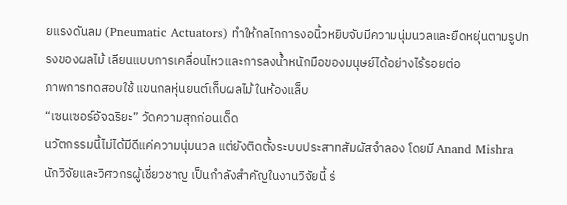ยแรงดันลม (Pneumatic Actuators) ทำให้กลไกการงอนิ้วหยิบจับมีความนุ่มนวลและยืดหยุ่นตามรูปทรงของผลไม้ เลียนแบบการเคลื่อนไหวและการลงน้ำหนักมือของมนุษย์ได้อย่างไร้รอยต่อ
ภาพการทดสอบใช้ แขนกลหุ่นยนต์เก็บผลไม้ ในห้องแล็บ
“เซนเซอร์อัจฉริยะ” วัดความสุกก่อนเด็ด
นวัตกรรมนี้ไม่ได้มีดีแค่ความนุ่มนวล แต่ยังติดตั้งระบบประสาทสัมผัสจำลอง โดยมี Anand Mishra นักวิจัยและวิศวกรผู้เชี่ยวชาญ เป็นกำลังสำคัญในงานวิจัยนี้ ร่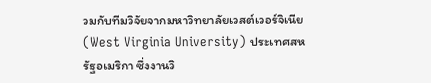วมกับทีมวิจัยจากมหาวิทยาลัยเวสต์เวอร์จิเนีย (West Virginia University) ประเทศสหรัฐอเมริกา ซึ่งงานวิ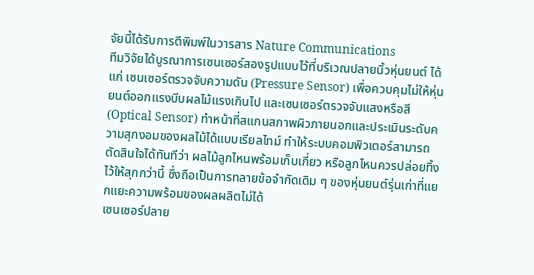จัยนี้ได้รับการตีพิมพ์ในวารสาร Nature Communications
ทีมวิจัยได้บูรณาการเซนเซอร์สองรูปแบบไว้ที่บริเวณปลายนิ้วหุ่นยนต์ ได้แก่ เซนเซอร์ตรวจจับความดัน (Pressure Sensor) เพื่อควบคุมไม่ให้หุ่นยนต์ออกแรงบีบผลไม้แรงเกินไป และเซนเซอร์ตรวจจับแสงหรือสี (Optical Sensor) ทำหน้าที่สแกนสภาพผิวภายนอกและประเมินระดับความสุกงอมของผลไม้ได้แบบเรียลไทม์ ทำให้ระบบคอมพิวเตอร์สามารถตัดสินใจได้ทันทีว่า ผลไม้ลูกไหนพร้อมเก็บเกี่ยว หรือลูกไหนควรปล่อยทิ้งไว้ให้สุกกว่านี้ ซึ่งถือเป็นการทลายข้อจำกัดเดิม ๆ ของหุ่นยนต์รุ่นเก่าที่แยกแยะความพร้อมของผลผลิตไม่ได้
เซนเซอร์ปลาย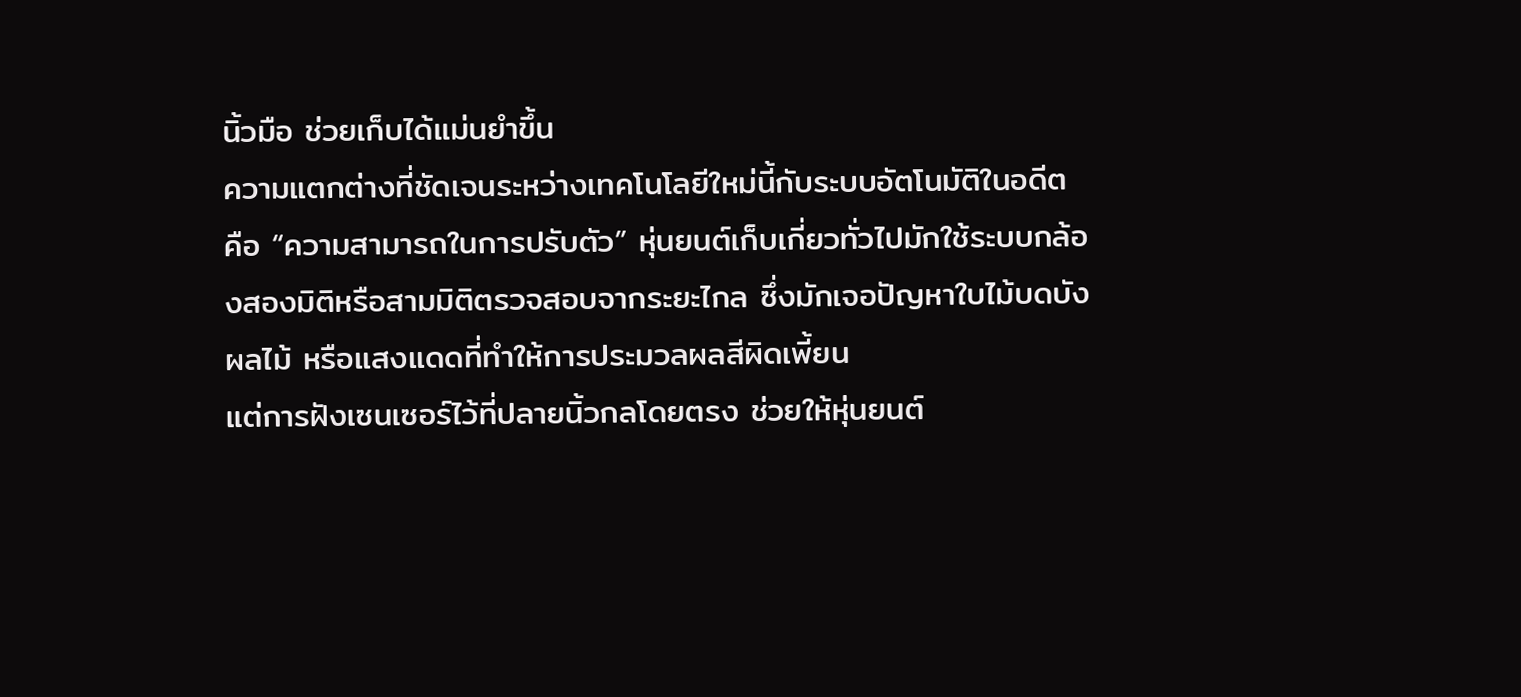นิ้วมือ ช่วยเก็บได้แม่นยำขึ้น
ความแตกต่างที่ชัดเจนระหว่างเทคโนโลยีใหม่นี้กับระบบอัตโนมัติในอดีต คือ “ความสามารถในการปรับตัว” หุ่นยนต์เก็บเกี่ยวทั่วไปมักใช้ระบบกล้องสองมิติหรือสามมิติตรวจสอบจากระยะไกล ซึ่งมักเจอปัญหาใบไม้บดบังผลไม้ หรือแสงแดดที่ทำให้การประมวลผลสีผิดเพี้ยน
แต่การฝังเซนเซอร์ไว้ที่ปลายนิ้วกลโดยตรง ช่วยให้หุ่นยนต์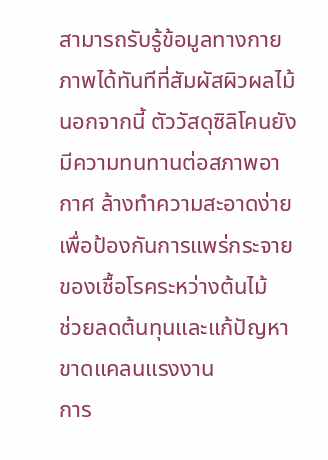สามารถรับรู้ข้อมูลทางกายภาพได้ทันทีที่สัมผัสผิวผลไม้ นอกจากนี้ ตัววัสดุซิลิโคนยังมีความทนทานต่อสภาพอากาศ ล้างทำความสะอาดง่ายเพื่อป้องกันการแพร่กระจายของเชื้อโรคระหว่างต้นไม้
ช่วยลดต้นทุนและแก้ปัญหาขาดแคลนแรงงาน
การ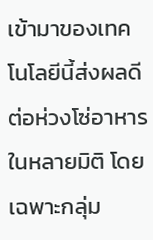เข้ามาของเทคโนโลยีนี้ส่งผลดีต่อห่วงโซ่อาหารในหลายมิติ โดยเฉพาะกลุ่ม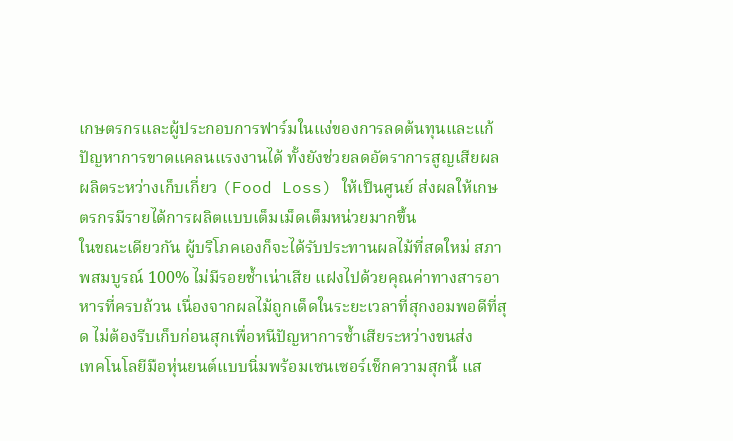เกษตรกรและผู้ประกอบการฟาร์มในแง่ของการลดต้นทุนและแก้ปัญหาการขาดแคลนแรงงานได้ ทั้งยังช่วยลดอัตราการสูญเสียผลผลิตระหว่างเก็บเกี่ยว (Food Loss) ให้เป็นศูนย์ ส่งผลให้เกษตรกรมีรายได้การผลิตแบบเต็มเม็ดเต็มหน่วยมากขึ้น
ในขณะเดียวกัน ผู้บริโภคเองก็จะได้รับประทานผลไม้ที่สดใหม่ สภาพสมบูรณ์ 100% ไม่มีรอยช้ำเน่าเสีย แฝงไปด้วยคุณค่าทางสารอาหารที่ครบถ้วน เนื่องจากผลไม้ถูกเด็ดในระยะเวลาที่สุกงอมพอดีที่สุด ไม่ต้องรีบเก็บก่อนสุกเพื่อหนีปัญหาการช้ำเสียระหว่างขนส่ง
เทคโนโลยีมือหุ่นยนต์แบบนิ่มพร้อมเซนเซอร์เช็กความสุกนี้ แส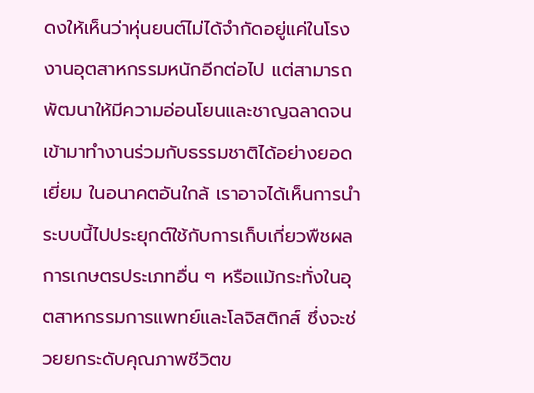ดงให้เห็นว่าหุ่นยนต์ไม่ได้จำกัดอยู่แค่ในโรงงานอุตสาหกรรมหนักอีกต่อไป แต่สามารถพัฒนาให้มีความอ่อนโยนและชาญฉลาดจนเข้ามาทำงานร่วมกับธรรมชาติได้อย่างยอดเยี่ยม ในอนาคตอันใกล้ เราอาจได้เห็นการนำระบบนี้ไปประยุกต์ใช้กับการเก็บเกี่ยวพืชผลการเกษตรประเภทอื่น ๆ หรือแม้กระทั่งในอุตสาหกรรมการแพทย์และโลจิสติกส์ ซึ่งจะช่วยยกระดับคุณภาพชีวิตข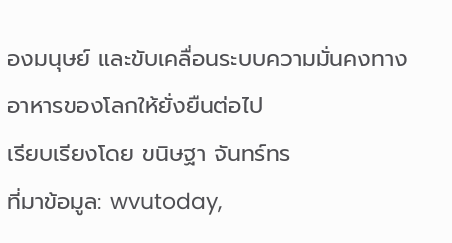องมนุษย์ และขับเคลื่อนระบบความมั่นคงทางอาหารของโลกให้ยั่งยืนต่อไป
เรียบเรียงโดย ขนิษฐา จันทร์ทร
ที่มาข้อมูล: wvutoday,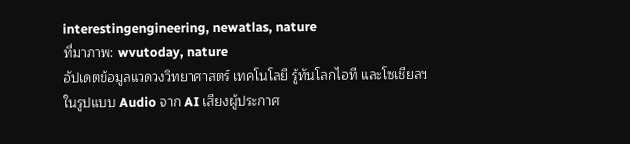interestingengineering, newatlas, nature
ที่มาภาพ: wvutoday, nature
อัปเดตข้อมูลแวดวงวิทยาศาสตร์ เทคโนโลยี รู้ทันโลกไอที และโซเชียลฯ ในรูปแบบ Audio จาก AI เสียงผู้ประกาศ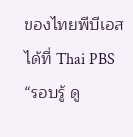ของไทยพีบีเอส ได้ที่ Thai PBS
“รอบรู้ ดู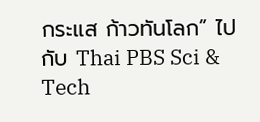กระแส ก้าวทันโลก” ไปกับ Thai PBS Sci & Tech